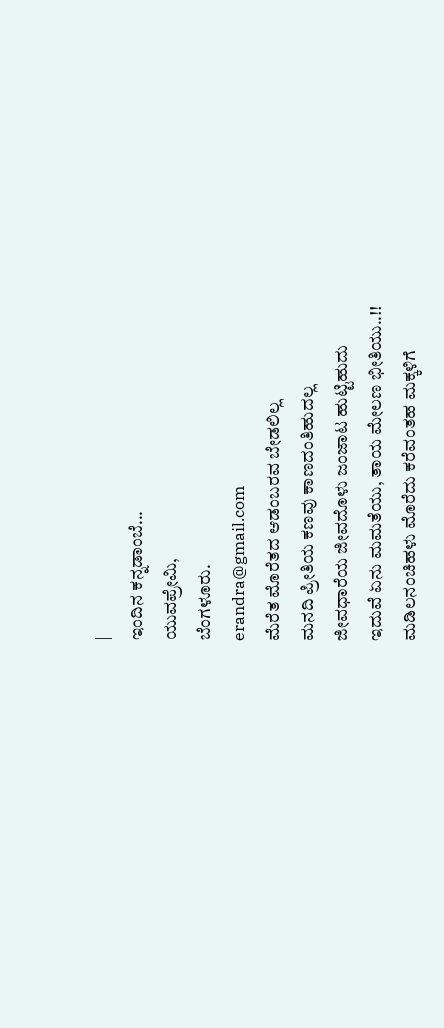|
ಇಂದಿನ ಕನ್ನಡಾಂಬೆ...
ಯುವಪ್ರೇಮಿ,
ಬೆಂಗಳೂರು.
erandra@gmail.com
ಮೆರೆತ ಮೊರೆತದ ಆಡಂಬರವ ಬೇಡಲಿಲ್ಲ
ಮನದಿ ಪ್ರೀತಿಯ ಕಣವು ಕಾಣದಂತಿಹುದಲ್ಲ
ಜೀವಧಾರೆಯ ಜೀವದೊಳು ಜಂಜಾಟ ಹುಟ್ಟಿಹುದು
ಇದುವೆ ಏನು ಮಮತೆಯು, ತಾಯ ಮೇಲಣ ಭೀತಿಯು..!!
ಮಡಿಲನಂಚಿಹಳು ಮೊರೆದು ಕರೆವಂತಹ ಮಕ್ಕಳಿಗೆ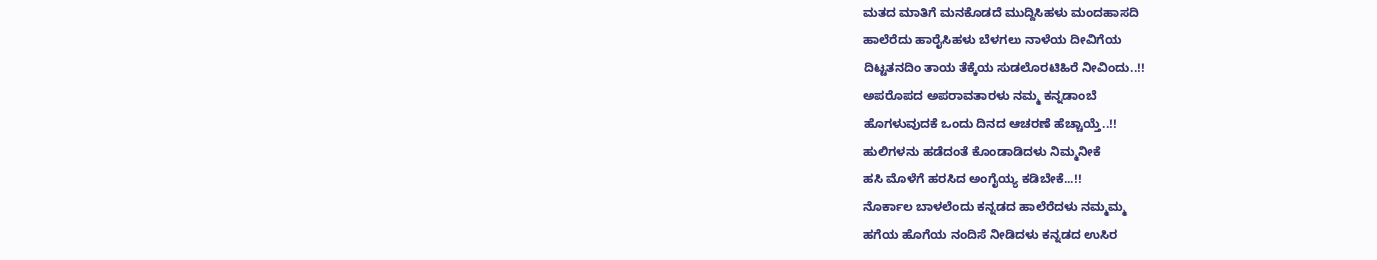ಮತದ ಮಾತಿಗೆ ಮನಕೊಡದೆ ಮುದ್ದಿಸಿಹಳು ಮಂದಹಾಸದಿ
ಹಾಲೆರೆದು ಹಾರೈಸಿಹಳು ಬೆಳಗಲು ನಾಳೆಯ ದೀವಿಗೆಯ
ದಿಟ್ಟತನದಿಂ ತಾಯ ತೆಕ್ಕೆಯ ಸುಡಲೊರಟಿಹಿರೆ ನೀವಿಂದು..!!
ಅಪರೊಪದ ಅಪರಾವತಾರಳು ನಮ್ಮ ಕನ್ನಡಾಂಬೆ
ಹೊಗಳುವುದಕೆ ಒಂದು ದಿನದ ಆಚರಣೆ ಹೆಚ್ಚಾಯ್ತೆ..!!
ಹುಲಿಗಳನು ಹಡೆದಂತೆ ಕೊಂಡಾಡಿದಳು ನಿಮ್ಮನೀಕೆ
ಹಸಿ ಮೊಳೆಗೆ ಹರಸಿದ ಅಂಗೈಯ್ಯ ಕಡಿಬೇಕೆ...!!
ನೊರ್ಕಾಲ ಬಾಳಲೆಂದು ಕನ್ನಡದ ಹಾಲೆರೆದಳು ನಮ್ಮಮ್ಮ
ಹಗೆಯ ಹೊಗೆಯ ನಂದಿಸೆ ನೀಡಿದಳು ಕನ್ನಡದ ಉಸಿರ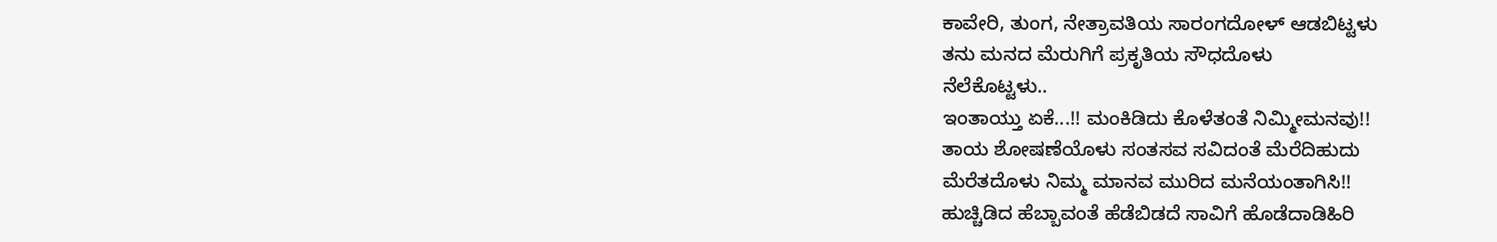ಕಾವೇರಿ, ತುಂಗ, ನೇತ್ರಾವತಿಯ ಸಾರಂಗದೋಳ್ ಆಡಬಿಟ್ಟಳು
ತನು ಮನದ ಮೆರುಗಿಗೆ ಪ್ರಕೃತಿಯ ಸೌಧದೊಳು
ನೆಲೆಕೊಟ್ಟಳು..
ಇಂತಾಯ್ತು ಏಕೆ...!! ಮಂಕಿಡಿದು ಕೊಳೆತಂತೆ ನಿಮ್ಮೀಮನವು!!
ತಾಯ ಶೋಷಣೆಯೊಳು ಸಂತಸವ ಸವಿದಂತೆ ಮೆರೆದಿಹುದು
ಮೆರೆತದೊಳು ನಿಮ್ಮ ಮಾನವ ಮುರಿದ ಮನೆಯಂತಾಗಿಸಿ!!
ಹುಚ್ಚಿಡಿದ ಹೆಬ್ಬಾವಂತೆ ಹೆಡೆಬಿಡದೆ ಸಾವಿಗೆ ಹೊಡೆದಾಡಿಹಿರಿ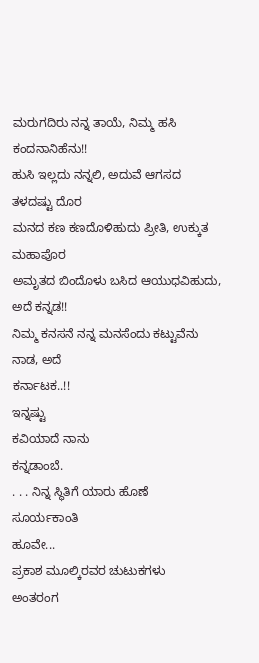ಮರುಗದಿರು ನನ್ನ ತಾಯೆ, ನಿಮ್ಮ ಹಸಿ ಕಂದನಾನಿಹೆನು!!
ಹುಸಿ ಇಲ್ಲದು ನನ್ನಲಿ, ಅದುವೆ ಆಗಸದ ತಳದಷ್ಟು ದೊರ
ಮನದ ಕಣ ಕಣದೊಳಿಹುದು ಪ್ರೀತಿ, ಉಕ್ಕುತ ಮಹಾಪೊರ
ಅಮೃತದ ಬಿಂದೊಳು ಬಸಿದ ಆಯುಧವಿಹುದು, ಅದೆ ಕನ್ನಡ!!
ನಿಮ್ಮ ಕನಸನೆ ನನ್ನ ಮನಸೆಂದು ಕಟ್ಟುವೆನು ನಾಡ, ಅದೆ
ಕರ್ನಾಟಕ..!!
ಇನ್ನಷ್ಟು
ಕವಿಯಾದೆ ನಾನು
ಕನ್ನಡಾಂಬೆ.
. . . ನಿನ್ನ ಸ್ಥಿತಿಗೆ ಯಾರು ಹೊಣೆ
ಸೂರ್ಯಕಾಂತಿ
ಹೂವೇ...
ಪ್ರಕಾಶ ಮೂಲ್ಕಿರವರ ಚುಟುಕಗಳು
ಅಂತರಂಗ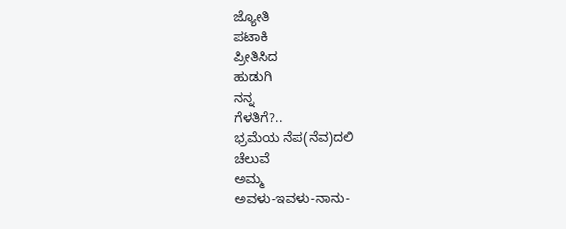ಜ್ಯೋತಿ
ಪಟಾಕಿ
ಪ್ರೀತಿಸಿದ
ಹುಡುಗಿ
ನನ್ನ
ಗೆಳತಿಗೆ?..
ಭ್ರಮೆಯ ನೆಪ(ನೆವ)ದಲಿ
ಚೆಲುವೆ
ಅಮ್ಮ
ಅವಳು-ಇವಳು-ನಾನು-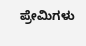ಪ್ರೇಮಿಗಳು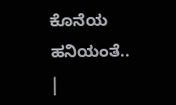ಕೊನೆಯ ಹನಿಯಂತೆ..
|